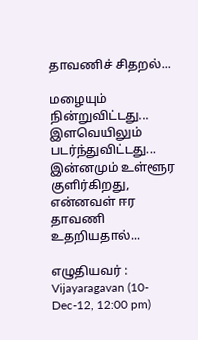தாவணிச் சிதறல்...

மழையும்
நின்றுவிட்டது...
இளவெயிலும்
படர்ந்துவிட்டது...
இன்னமும் உள்ளூர
குளிர்கிறது,
என்னவள் ஈர தாவணி
உதறியதால்...

எழுதியவர் : Vijayaragavan (10-Dec-12, 12:00 pm)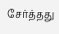சேர்த்தது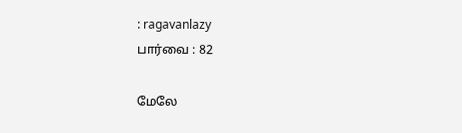: ragavanlazy
பார்வை : 82

மேலே